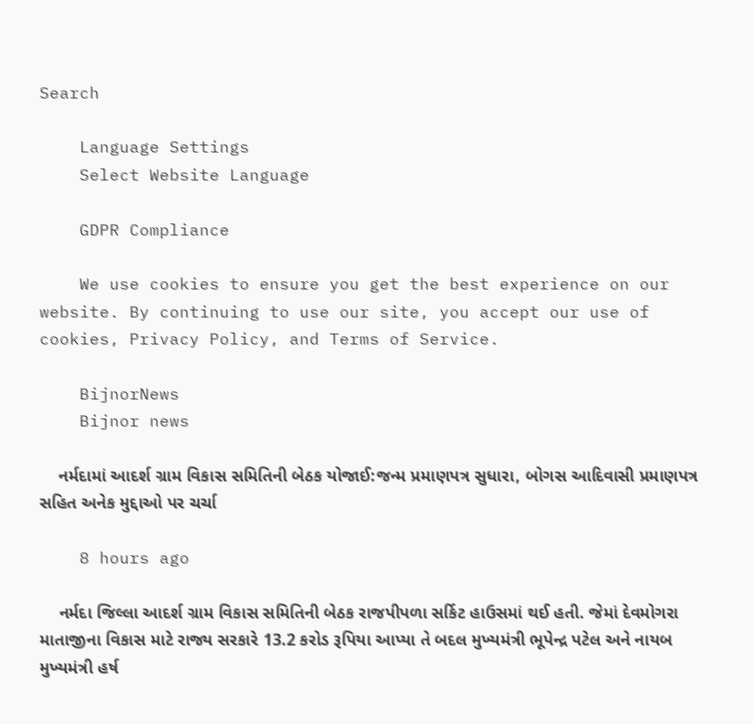Search

    Language Settings
    Select Website Language

    GDPR Compliance

    We use cookies to ensure you get the best experience on our website. By continuing to use our site, you accept our use of cookies, Privacy Policy, and Terms of Service.

    BijnorNews
    Bijnor news

    નર્મદામાં આદર્શ ગ્રામ વિકાસ સમિતિની બેઠક યોજાઈ:જન્મ પ્રમાણપત્ર સુધારા, બોગસ આદિવાસી પ્રમાણપત્ર સહિત અનેક મુદ્દાઓ પર ચર્ચા

    8 hours ago

    નર્મદા જિલ્લા આદર્શ ગ્રામ વિકાસ સમિતિની બેઠક રાજપીપળા સર્કિટ હાઉસમાં થઈ હતી. જેમાં દેવમોગરા માતાજીના વિકાસ માટે રાજ્ય સરકારે 13.2 કરોડ રૂપિયા આપ્યા તે બદલ મુખ્યમંત્રી ભૂપેન્દ્ર પટેલ અને નાયબ મુખ્યમંત્રી હર્ષ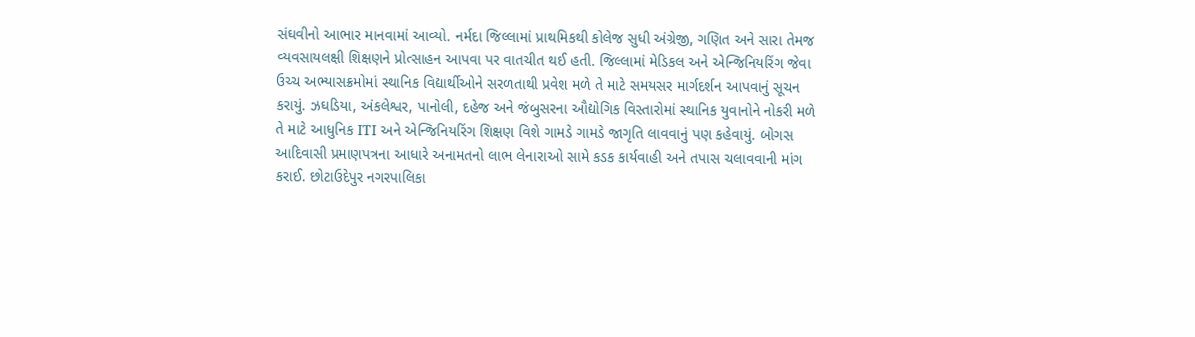સંઘવીનો આભાર માનવામાં આવ્યો. નર્મદા જિલ્લામાં પ્રાથમિકથી કોલેજ સુધી અંગ્રેજી, ગણિત અને સારા તેમજ વ્યવસાયલક્ષી શિક્ષણને પ્રોત્સાહન આપવા પર વાતચીત થઈ હતી. જિલ્લામાં મેડિકલ અને એન્જિનિયરિંગ જેવા ઉચ્ચ અભ્યાસક્રમોમાં સ્થાનિક વિદ્યાર્થીઓને સરળતાથી પ્રવેશ મળે તે માટે સમયસર માર્ગદર્શન આપવાનું સૂચન કરાયું. ઝઘડિયા, અંકલેશ્વર, પાનોલી, દહેજ અને જંબુસરના ઔદ્યોગિક વિસ્તારોમાં સ્થાનિક યુવાનોને નોકરી મળે તે માટે આધુનિક ITI અને એન્જિનિયરિંગ શિક્ષણ વિશે ગામડે ગામડે જાગૃતિ લાવવાનું પણ કહેવાયું. બોગસ આદિવાસી પ્રમાણપત્રના આધારે અનામતનો લાભ લેનારાઓ સામે કડક કાર્યવાહી અને તપાસ ચલાવવાની માંગ કરાઈ. છોટાઉદેપુર નગરપાલિકા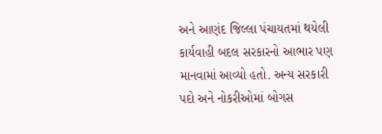અને આણંદ જિલ્લા પંચાયતમાં થયેલી કાર્યવાહી બદલ સરકારનો આભાર પણ માનવામાં આવ્યો હતો. અન્ય સરકારી પદો અને નોકરીઓમાં બોગસ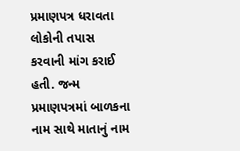પ્રમાણપત્ર ધરાવતા લોકોની તપાસ કરવાની માંગ કરાઈ હતી. જન્મ પ્રમાણપત્રમાં બાળકના નામ સાથે માતાનું નામ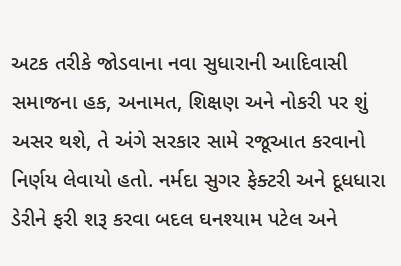અટક તરીકે જોડવાના નવા સુધારાની આદિવાસી સમાજના હક, અનામત, શિક્ષણ અને નોકરી પર શું અસર થશે, તે અંગે સરકાર સામે રજૂઆત કરવાનો નિર્ણય લેવાયો હતો. નર્મદા સુગર ફેક્ટરી અને દૂધધારા ડેરીને ફરી શરૂ કરવા બદલ ઘનશ્યામ પટેલ અને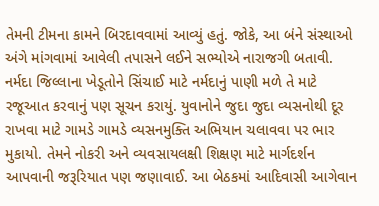તેમની ટીમના કામને બિરદાવવામાં આવ્યું હતું. જોકે, આ બંને સંસ્થાઓ અંગે માંગવામાં આવેલી તપાસને લઈને સભ્યોએ નારાજગી બતાવી. નર્મદા જિલ્લાના ખેડૂતોને સિંચાઈ માટે નર્મદાનું પાણી મળે તે માટે રજૂઆત કરવાનું પણ સૂચન કરાયું. યુવાનોને જુદા જુદા વ્યસનોથી દૂર રાખવા માટે ગામડે ગામડે વ્યસનમુક્તિ અભિયાન ચલાવવા પર ભાર મુકાયો. તેમને નોકરી અને વ્યવસાયલક્ષી શિક્ષણ માટે માર્ગદર્શન આપવાની જરૂરિયાત પણ જણાવાઈ. આ બેઠકમાં આદિવાસી આગેવાન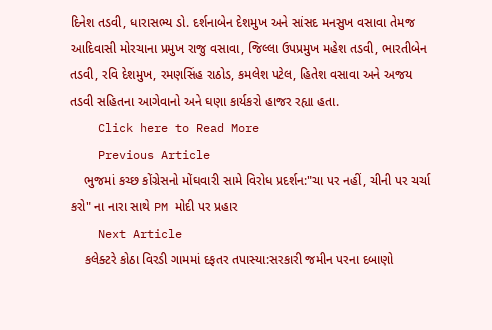દિનેશ તડવી, ધારાસભ્ય ડો. દર્શનાબેન દેશમુખ અને સાંસદ મનસુખ વસાવા તેમજ આદિવાસી મોરચાના પ્રમુખ રાજુ વસાવા, જિલ્લા ઉપપ્રમુખ મહેશ તડવી, ભારતીબેન તડવી, રવિ દેશમુખ, રમણસિંહ રાઠોડ, કમલેશ પટેલ, હિતેશ વસાવા અને અજય તડવી સહિતના આગેવાનો અને ઘણા કાર્યકરો હાજર રહ્યા હતા.
    Click here to Read More
    Previous Article
    ભુજમાં કચ્છ કોંગ્રેસનો મોંઘવારી સામે વિરોધ પ્રદર્શન:"ચા પર નહીં, ચીની પર ચર્ચા કરો" ના નારા સાથે PM મોદી પર પ્રહાર
    Next Article
    કલેક્ટરે કોઠા વિરડી ગામમાં દફતર તપાસ્યા:સરકારી જમીન પરના દબાણો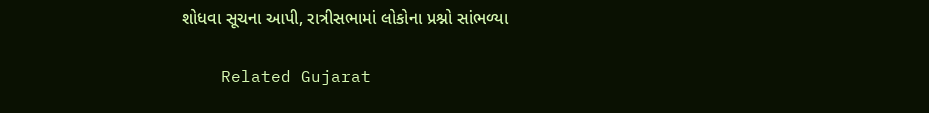શોધવા સૂચના આપી, રાત્રીસભામાં લોકોના પ્રશ્નો સાંભળ્યા

    Related Gujarat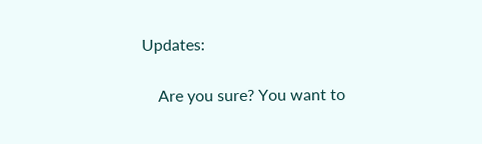Updates:

    Are you sure? You want to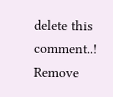delete this comment..! Remove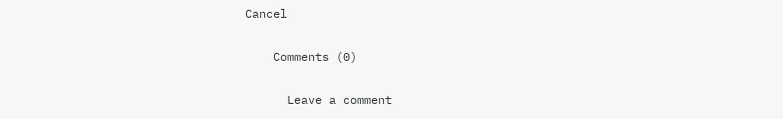Cancel

    Comments (0)

      Leave a comment